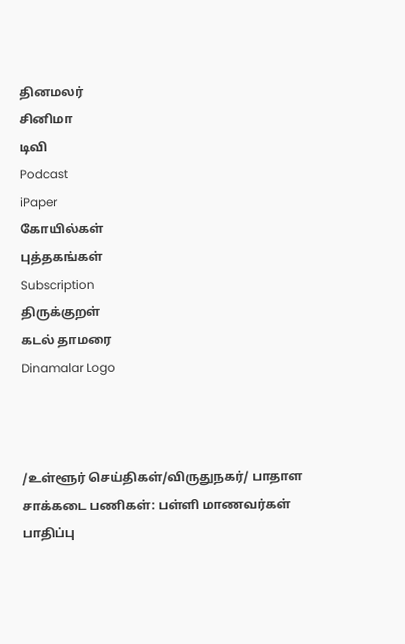தினமலர்
சினிமா
டிவி
Podcast
iPaper
கோயில்கள்
புத்தகங்கள்
Subscription
திருக்குறள்
கடல் தாமரை
Dinamalar Logo



/உள்ளூர் செய்திகள்/விருதுநகர்/ பாதாள சாக்கடை பணிகள்: பள்ளி மாணவர்கள் பாதிப்பு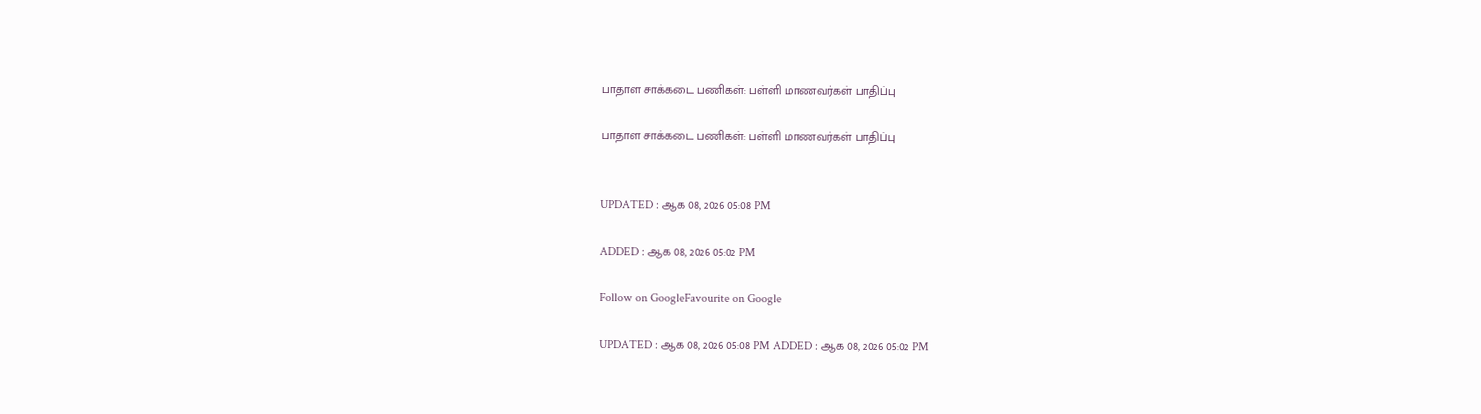பாதாள சாக்கடை பணிகள்: பள்ளி மாணவர்கள் பாதிப்பு

பாதாள சாக்கடை பணிகள்: பள்ளி மாணவர்கள் பாதிப்பு


UPDATED : ஆக 08, 2026 05:08 PM

ADDED : ஆக 08, 2026 05:02 PM

Follow on GoogleFavourite on Google

UPDATED : ஆக 08, 2026 05:08 PM ADDED : ஆக 08, 2026 05:02 PM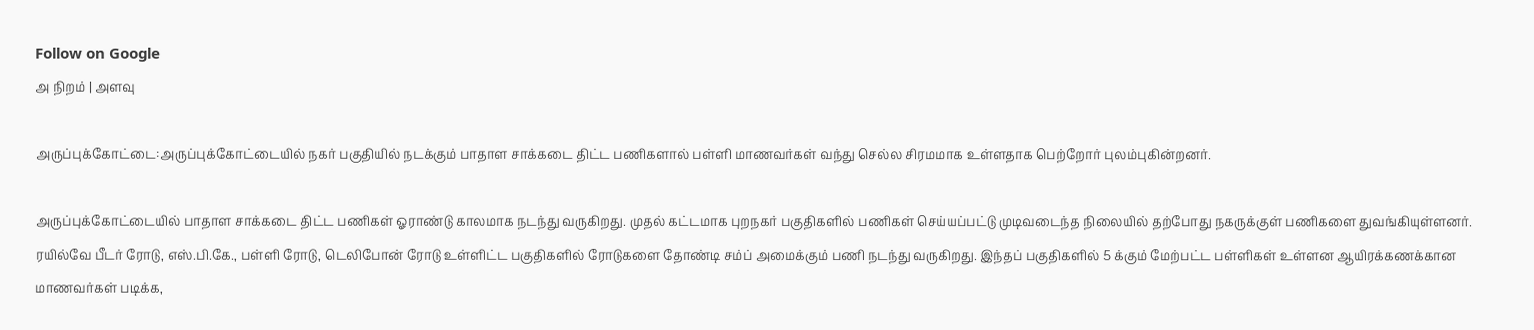Follow on Google
அ நிறம் | அளவு

அருப்புக்கோட்டை:அருப்புக்கோட்டையில் நகர் பகுதியில் நடக்கும் பாதாள சாக்கடை திட்ட பணிகளால் பள்ளி மாணவர்கள் வந்து செல்ல சிரமமாக உள்ளதாக பெற்றோர் புலம்புகின்றனர்.

அருப்புக்கோட்டையில் பாதாள சாக்கடை திட்ட பணிகள் ஓராண்டு காலமாக நடந்து வருகிறது. முதல் கட்டமாக புறநகர் பகுதிகளில் பணிகள் செய்யப்பட்டு முடிவடைந்த நிலையில் தற்போது நகருக்குள் பணிகளை துவங்கியுள்ளனர். ரயில்வே பீடர் ரோடு, எஸ்.பி.கே., பள்ளி ரோடு, டெலிபோன் ரோடு உள்ளிட்ட பகுதிகளில் ரோடுகளை தோண்டி சம்ப் அமைக்கும் பணி நடந்து வருகிறது. இந்தப் பகுதிகளில் 5 க்கும் மேற்பட்ட பள்ளிகள் உள்ளன ஆயிரக்கணக்கான மாணவர்கள் படிக்க,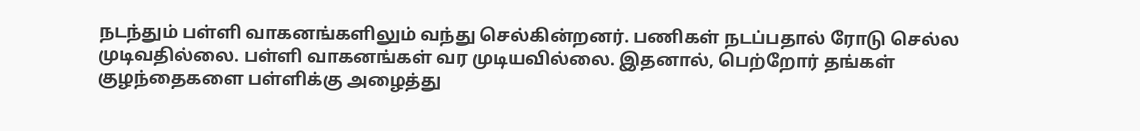நடந்தும் பள்ளி வாகனங்களிலும் வந்து செல்கின்றனர். பணிகள் நடப்பதால் ரோடு செல்ல முடிவதில்லை. பள்ளி வாகனங்கள் வர முடியவில்லை. இதனால், பெற்றோர் தங்கள் குழந்தைகளை பள்ளிக்கு அழைத்து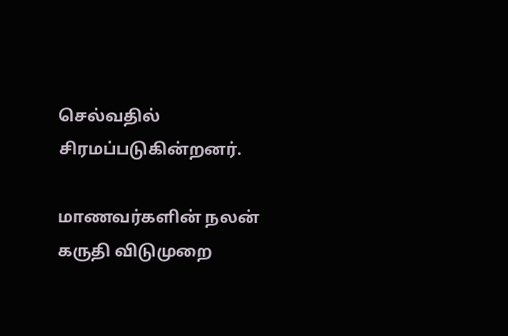செல்வதில் சிரமப்படுகின்றனர்.

மாணவர்களின் நலன் கருதி விடுமுறை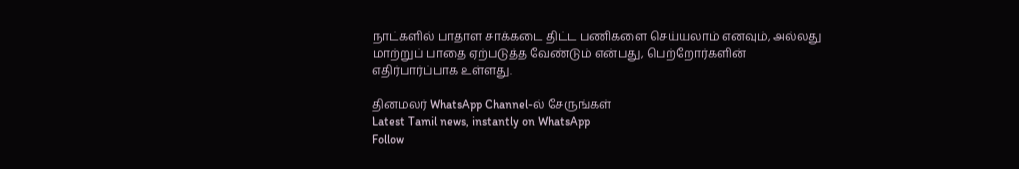நாட்களில் பாதாள சாக்கடை திட்ட பணிகளை செய்யலாம் எனவும், அல்லது மாற்றுப் பாதை ஏற்படுத்த வேண்டும் என்பது, பெற்றோர்களின் எதிர்பார்ப்பாக உள்ளது.

தினமலர் WhatsApp Channel-ல் சேருங்கள்
Latest Tamil news, instantly on WhatsApp
Follow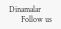Dinamalar
      Follow us